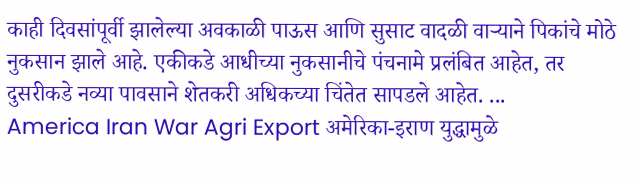काही दिवसांपूर्वी झालेल्या अवकाळी पाऊस आणि सुसाट वादळी वाऱ्याने पिकांचे मोठे नुकसान झाले आहे. एकीकडे आधीच्या नुकसानीचे पंचनामे प्रलंबित आहेत, तर दुसरीकडे नव्या पावसाने शेतकरी अधिकच्या चिंतेत सापडले आहेत. ...
America Iran War Agri Export अमेरिका-इराण युद्धामुळे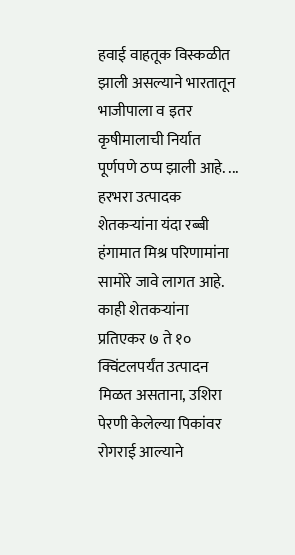हवाई वाहतूक विस्कळीत झाली असल्याने भारतातून भाजीपाला व इतर कृषीमालाची निर्यात पूर्णपणे ठप्प झाली आहे. ...
हरभरा उत्पादक शेतकऱ्यांना यंदा रब्बी हंगामात मिश्र परिणामांना सामोरे जावे लागत आहे. काही शेतकऱ्यांना प्रतिएकर ७ ते १० क्विंटलपर्यंत उत्पादन मिळत असताना, उशिरा पेरणी केलेल्या पिकांवर रोगराई आल्याने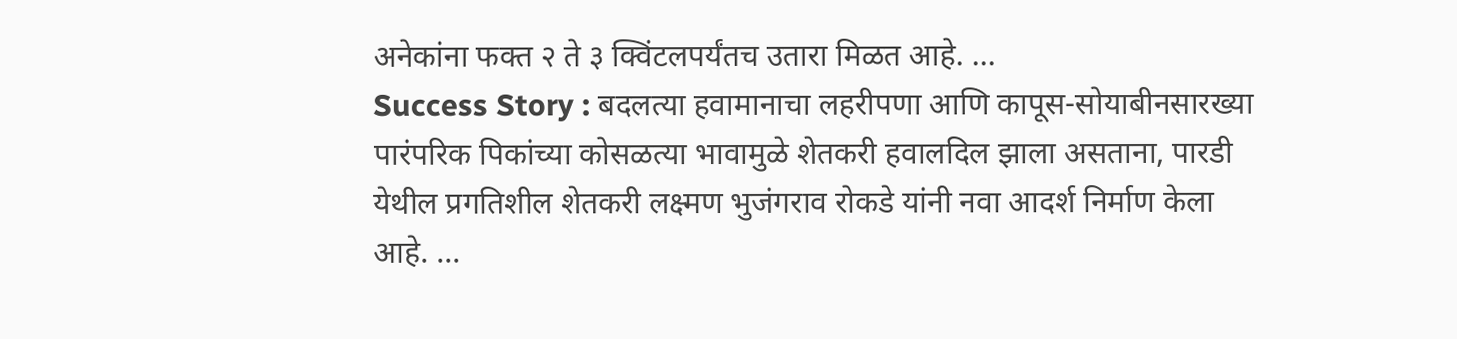अनेकांना फक्त २ ते ३ क्विंटलपर्यंतच उतारा मिळत आहे. ...
Success Story : बदलत्या हवामानाचा लहरीपणा आणि कापूस-सोयाबीनसारख्या पारंपरिक पिकांच्या कोसळत्या भावामुळे शेतकरी हवालदिल झाला असताना, पारडी येथील प्रगतिशील शेतकरी लक्ष्मण भुजंगराव रोकडे यांनी नवा आदर्श निर्माण केला आहे. ...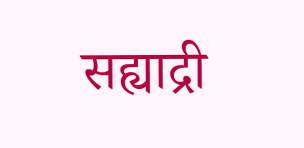सह्याद्री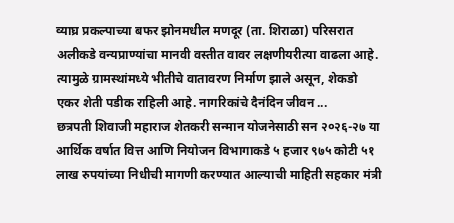व्याघ्र प्रकल्पाच्या बफर झोनमधील मणदूर (ता. शिराळा) परिसरात अलीकडे वन्यप्राण्यांचा मानवी वस्तीत वावर लक्षणीयरीत्या वाढला आहे. त्यामुळे ग्रामस्थांमध्ये भीतीचे वातावरण निर्माण झाले असून, शेकडो एकर शेती पडीक राहिली आहे. नागरिकांचे दैनंदिन जीवन ...
छत्रपती शिवाजी महाराज शेतकरी सन्मान योजनेसाठी सन २०२६-२७ या आर्थिक वर्षात वित्त आणि नियोजन विभागाकडे ५ हजार ९७५ कोटी ५१ लाख रुपयांच्या निधीची मागणी करण्यात आल्याची माहिती सहकार मंत्री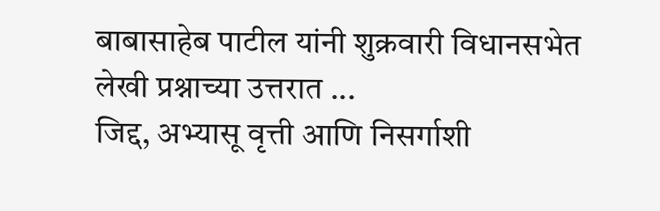बाबासाहेब पाटील यांनी शुक्रवारी विधानसभेत लेखी प्रश्नाच्या उत्तरात ...
जिद्द, अभ्यासू वृत्ती आणि निसर्गाशी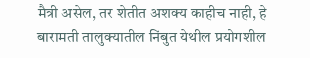मैत्री असेल, तर शेतीत अशक्य काहीच नाही, हे बारामती तालुक्यातील निंबुत येथील प्रयोगशील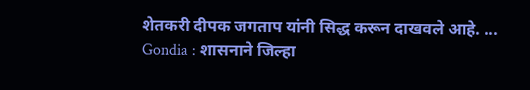शेतकरी दीपक जगताप यांनी सिद्ध करून दाखवले आहे. ...
Gondia : शासनाने जिल्हा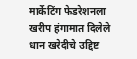मार्केटिंग फेडरेशनला खरीप हंगामात दिलेले धान खरेदीचे उद्दिष्ट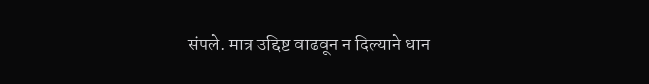संपले. मात्र उद्दिष्ट वाढवून न दिल्याने धान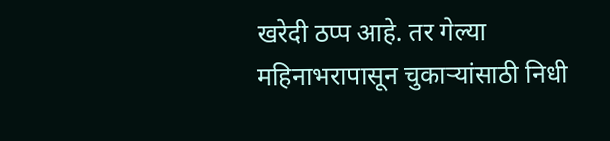खरेदी ठप्प आहे. तर गेल्या महिनाभरापासून चुकाऱ्यांसाठी निधी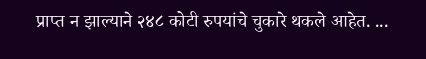प्राप्त न झाल्याने २४८ कोटी रुपयांचे चुकारे थकले आहेत. ...